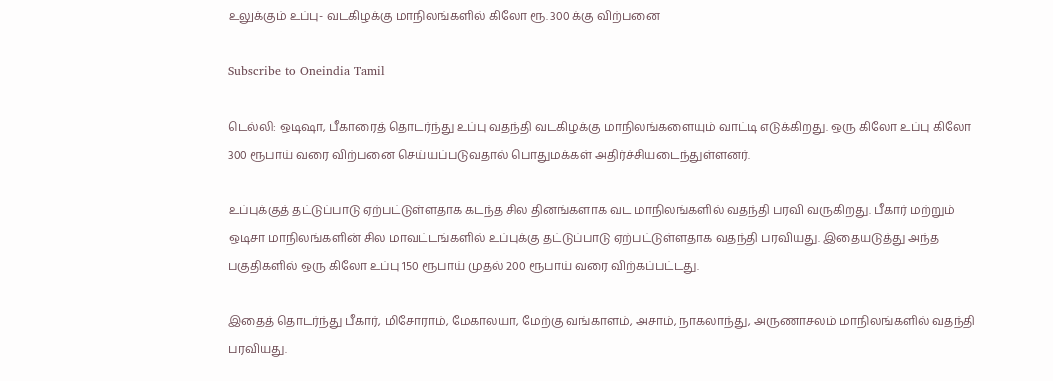உலுக்கும் உப்பு- வடகிழக்கு மாநிலங்களில் கிலோ ரூ. 300 க்கு விற்பனை

Subscribe to Oneindia Tamil

டெல்லி: ஒடிஷா, பீகாரைத் தொடர்ந்து உப்பு வதந்தி வடகிழக்கு மாநிலங்களையும் வாட்டி எடுக்கிறது. ஒரு கிலோ உப்பு கிலோ 300 ரூபாய் வரை விற்பனை செய்யப்படுவதால் பொதுமக்கள் அதிர்ச்சியடைந்துள்ளனர்.

உப்புக்குத் தட்டுப்பாடு ஏற்பட்டுள்ளதாக கடந்த சில தினங்களாக வட மாநிலங்களில் வதந்தி பரவி வருகிறது. பீகார் மற்றும் ஒடிசா மாநிலங்களின் சில மாவட்டங்களில் உப்புக்கு தட்டுப்பாடு ஏற்பட்டுள்ளதாக வதந்தி பரவியது. இதையடுத்து அந்த பகுதிகளில் ஒரு கிலோ உப்பு 150 ரூபாய் முதல் 200 ரூபாய் வரை விற்கப்பட்டது.

இதைத் தொடர்ந்து பீகார், மிசோராம், மேகாலயா, மேற்கு வங்காளம், அசாம், நாகலாந்து, அருணாசலம் மாநிலங்களில் வதந்தி பரவியது.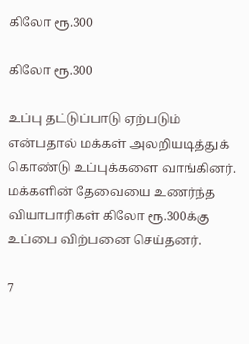கிலோ ரூ.300

கிலோ ரூ.300

உப்பு தட்டுப்பாடு ஏற்படும் என்பதால் மக்கள் அலறியடித்துக் கொண்டு உப்புக்களை வாங்கினர். மக்களின் தேவையை உணர்ந்த வியாபாரிகள் கிலோ ரூ.300க்கு உப்பை விற்பனை செய்தனர்.

7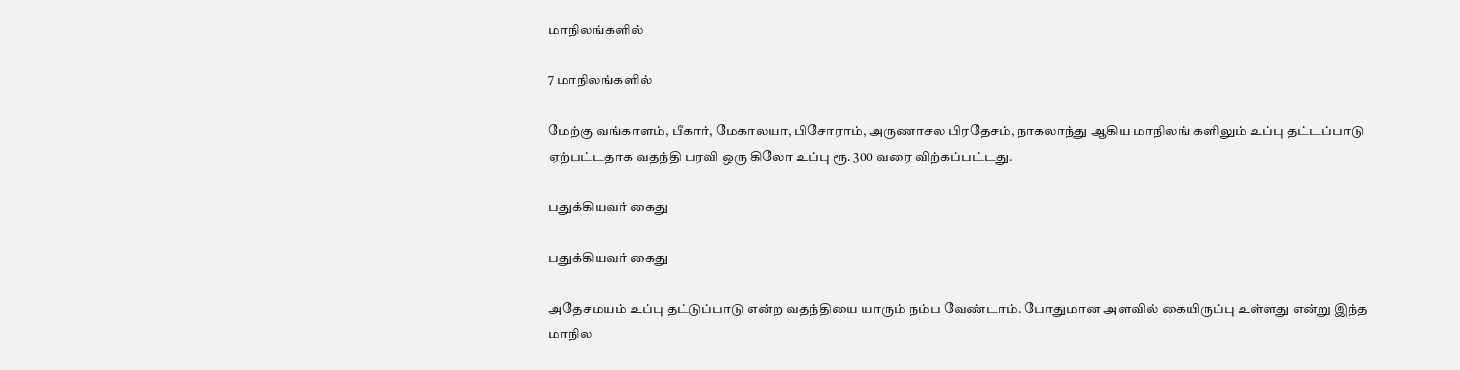மாநிலங்களில்

7 மாநிலங்களில்

மேற்கு வங்காளம், பீகார், மேகாலயா, பிசோராம், அருணாசல பிரதேசம், நாகலாந்து ஆகிய மாநிலங் களிலும் உப்பு தட்டப்பாடு ஏற்பட்டதாக வதந்தி பரவி ஒரு கிலோ உப்பு ரூ. 300 வரை விற்கப்பட்டது.

பதுக்கியவர் கைது

பதுக்கியவர் கைது

அதேசமயம் உப்பு தட்டுப்பாடு என்ற வதந்தியை யாரும் நம்ப வேண்டாம். போதுமான அளவில் கையிருப்பு உள்ளது என்று இந்த மாநில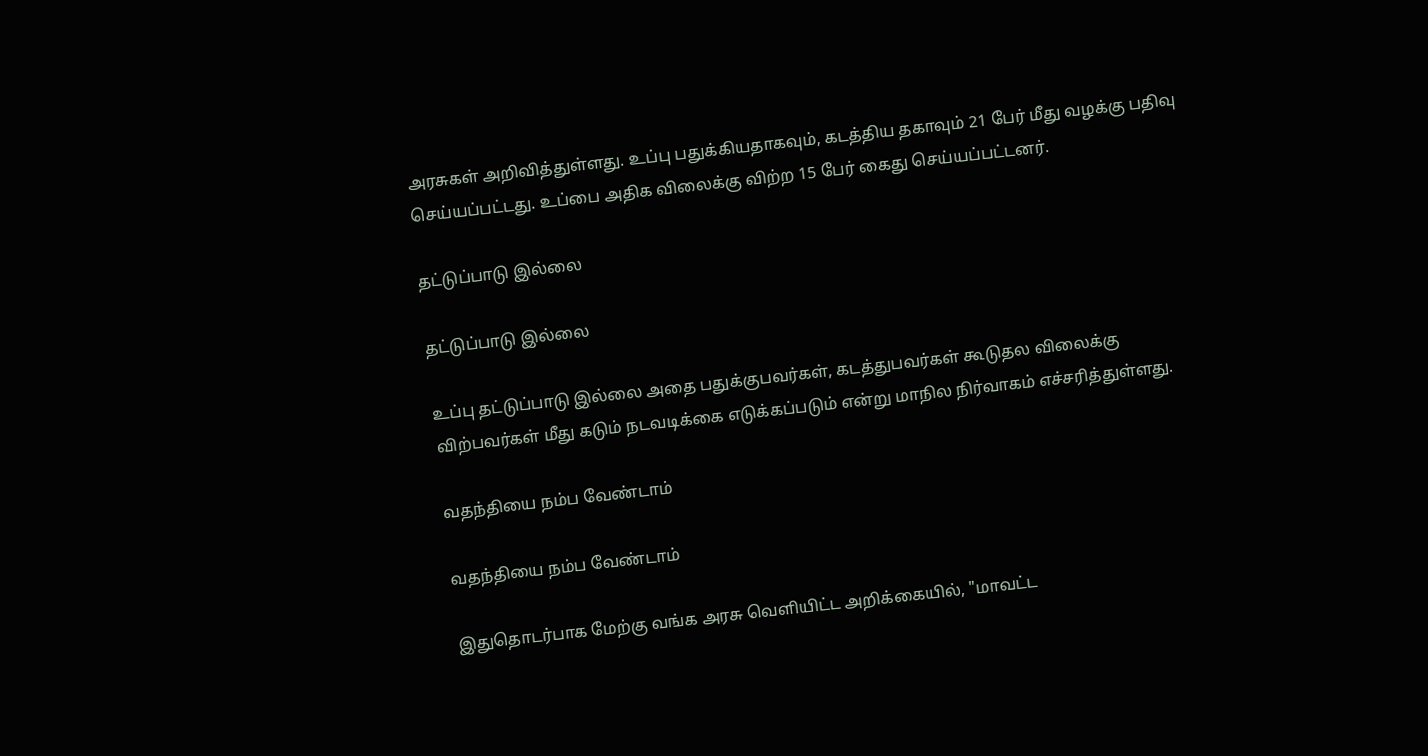அரசுகள் அறிவித்துள்ளது. உப்பு பதுக்கியதாகவும், கடத்திய தகாவும் 21 பேர் மீது வழக்கு பதிவு செய்யப்பட்டது. உப்பை அதிக விலைக்கு விற்ற 15 பேர் கைது செய்யப்பட்டனர்.

தட்டுப்பாடு இல்லை

தட்டுப்பாடு இல்லை

உப்பு தட்டுப்பாடு இல்லை அதை பதுக்குபவர்கள், கடத்துபவர்கள் கூடுதல விலைக்கு விற்பவர்கள் மீது கடும் நடவடிக்கை எடுக்கப்படும் என்று மாநில நிர்வாகம் எச்சரித்துள்ளது.

வதந்தியை நம்ப வேண்டாம்

வதந்தியை நம்ப வேண்டாம்

இதுதொடர்பாக மேற்கு வங்க அரசு வெளியிட்ட அறிக்கையில், "மாவட்ட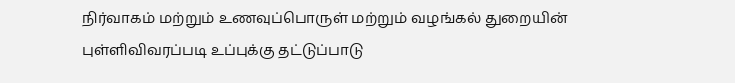நிர்வாகம் மற்றும் உணவுப்பொருள் மற்றும் வழங்கல் துறையின் புள்ளிவிவரப்படி உப்புக்கு தட்டுப்பாடு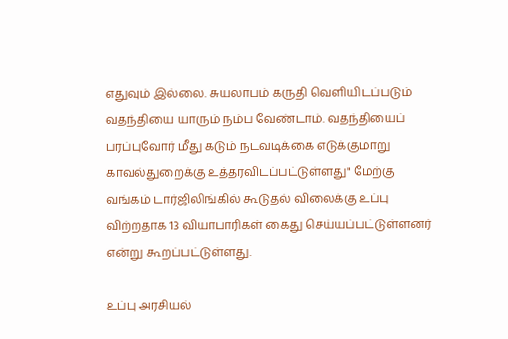எதுவும் இல்லை. சுயலாபம் கருதி வெளியிடப்படும் வதந்தியை யாரும் நம்ப வேண்டாம். வதந்தியைப் பரப்புவோர் மீது கடும் நடவடிக்கை எடுக்குமாறு காவல்துறைக்கு உத்தரவிடப்பட்டுள்ளது" மேற்கு வங்கம் டார்ஜிலிங்கில் கூடுதல் விலைக்கு உப்பு விற்றதாக 13 வியாபாரிகள் கைது செய்யப்பட்டுள்ளனர் என்று கூறப்பட்டுள்ளது.

உப்பு அரசியல்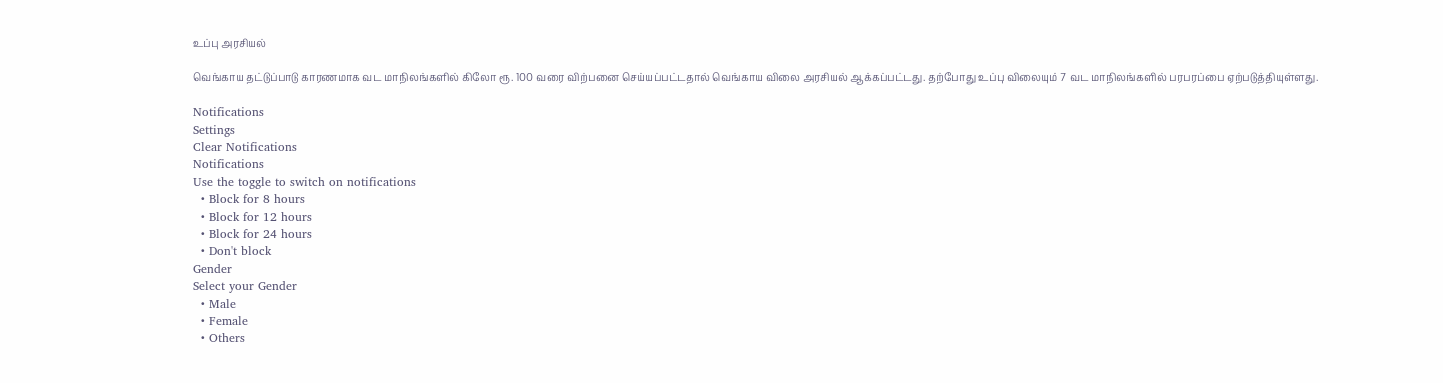உப்பு அரசியல்

வெங்காய தட்டுப்பாடு காரணமாக வட மாநிலங்களில் கிலோ ரூ. 100 வரை விற்பனை செய்யப்பட்டதால் வெங்காய விலை அரசியல் ஆக்கப்பட்டது. தற்போது உப்பு விலையும் 7 வட மாநிலங்களில் பரபரப்பை ஏற்படுத்தியுள்ளது.

Notifications
Settings
Clear Notifications
Notifications
Use the toggle to switch on notifications
  • Block for 8 hours
  • Block for 12 hours
  • Block for 24 hours
  • Don't block
Gender
Select your Gender
  • Male
  • Female
  • Others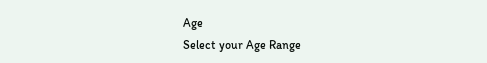Age
Select your Age Range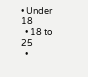• Under 18
  • 18 to 25
  •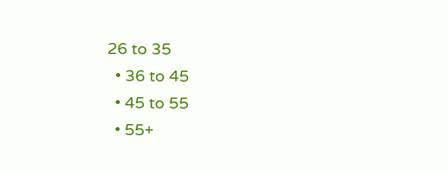26 to 35
  • 36 to 45
  • 45 to 55
  • 55+